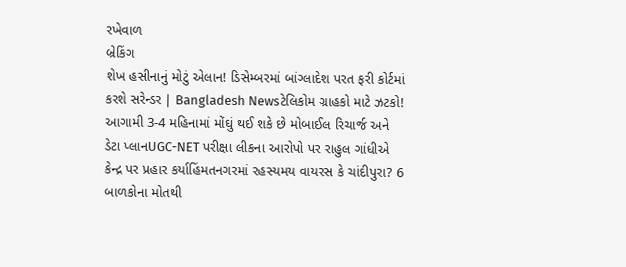રખેવાળ
બ્રેકિંગ
શેખ હસીનાનું મોટું એલાન! ડિસેમ્બરમાં બાંગ્લાદેશ પરત ફરી કોર્ટમાં કરશે સરેન્ડર | Bangladesh Newsટેલિકોમ ગ્રાહકો માટે ઝટકો! આગામી 3-4 મહિનામાં મોંઘું થઈ શકે છે મોબાઈલ રિચાર્જ અને ડેટા પ્લાનUGC-NET પરીક્ષા લીકના આરોપો પર રાહુલ ગાંધીએ કેન્દ્ર પર પ્રહાર કર્યાહિંમતનગરમાં રહસ્યમય વાયરસ કે ચાંદીપુરા? 6 બાળકોના મોતથી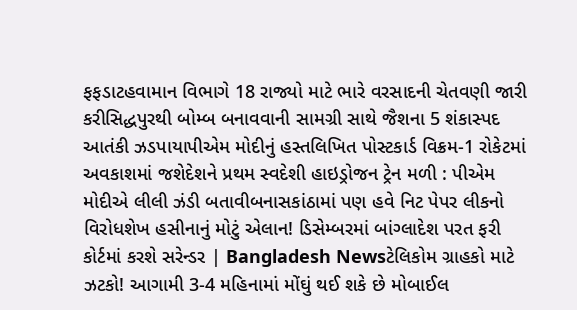ફફડાટહવામાન વિભાગે 18 રાજ્યો માટે ભારે વરસાદની ચેતવણી જારી કરીસિદ્ધપુરથી બોમ્બ બનાવવાની સામગ્રી સાથે જૈશના 5 શંકાસ્પદ આતંકી ઝડપાયાપીએમ મોદીનું હસ્તલિખિત પોસ્ટકાર્ડ વિક્રમ-1 રોકેટમાં અવકાશમાં જશેદેશને પ્રથમ સ્વદેશી હાઇડ્રોજન ટ્રેન મળી : પીએમ મોદીએ લીલી ઝંડી બતાવીબનાસકાંઠામાં પણ હવે નિટ પેપર લીકનો વિરોધશેખ હસીનાનું મોટું એલાન! ડિસેમ્બરમાં બાંગ્લાદેશ પરત ફરી કોર્ટમાં કરશે સરેન્ડર | Bangladesh Newsટેલિકોમ ગ્રાહકો માટે ઝટકો! આગામી 3-4 મહિનામાં મોંઘું થઈ શકે છે મોબાઈલ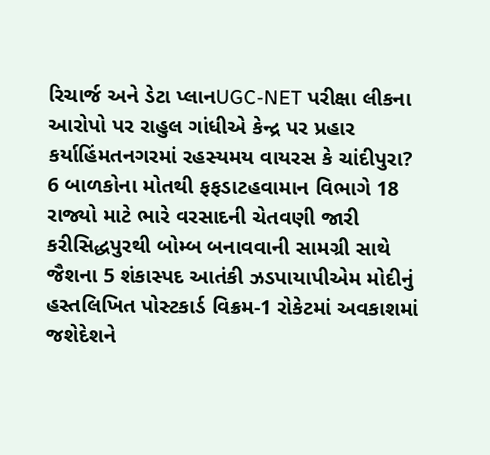રિચાર્જ અને ડેટા પ્લાનUGC-NET પરીક્ષા લીકના આરોપો પર રાહુલ ગાંધીએ કેન્દ્ર પર પ્રહાર કર્યાહિંમતનગરમાં રહસ્યમય વાયરસ કે ચાંદીપુરા? 6 બાળકોના મોતથી ફફડાટહવામાન વિભાગે 18 રાજ્યો માટે ભારે વરસાદની ચેતવણી જારી કરીસિદ્ધપુરથી બોમ્બ બનાવવાની સામગ્રી સાથે જૈશના 5 શંકાસ્પદ આતંકી ઝડપાયાપીએમ મોદીનું હસ્તલિખિત પોસ્ટકાર્ડ વિક્રમ-1 રોકેટમાં અવકાશમાં જશેદેશને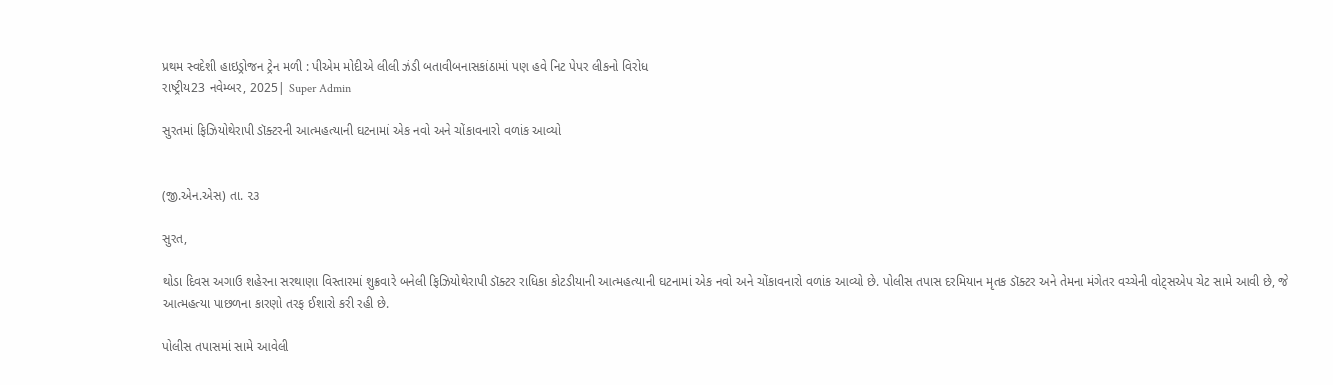પ્રથમ સ્વદેશી હાઇડ્રોજન ટ્રેન મળી : પીએમ મોદીએ લીલી ઝંડી બતાવીબનાસકાંઠામાં પણ હવે નિટ પેપર લીકનો વિરોધ
રાષ્ટ્રીય23 નવેમ્બર, 2025| Super Admin

સુરતમાં ફિઝિયોથેરાપી ડૉક્ટરની આત્મહત્યાની ઘટનામાં એક નવો અને ચોંકાવનારો વળાંક આવ્યો


(જી.એન.એસ) તા. ૨૩

સુરત,

થોડા દિવસ અગાઉ શહેરના સરથાણા વિસ્તારમાં શુક્રવારે બનેલી ફિઝિયોથેરાપી ડૉક્ટર રાધિકા કોટડીયાની આત્મહત્યાની ઘટનામાં એક નવો અને ચોંકાવનારો વળાંક આવ્યો છે. પોલીસ તપાસ દરમિયાન મૃતક ડૉક્ટર અને તેમના મંગેતર વચ્ચેની વોટ્સએપ ચેટ સામે આવી છે, જે આત્મહત્યા પાછળના કારણો તરફ ઈશારો કરી રહી છે.

પોલીસ તપાસમાં સામે આવેલી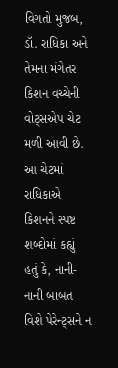વિગતો મુજબ, ડૉ. રાધિકા અને તેમના મંગેતર કિશન વચ્ચેની વોટ્સએપ ચેટ મળી આવી છે. આ ચેટમાં રાધિકાએ કિશનને સ્પષ્ટ શબ્દોમાં કહ્યું હતું કે, નાની-નાની બાબત વિશે પેરેન્ટ્સને ન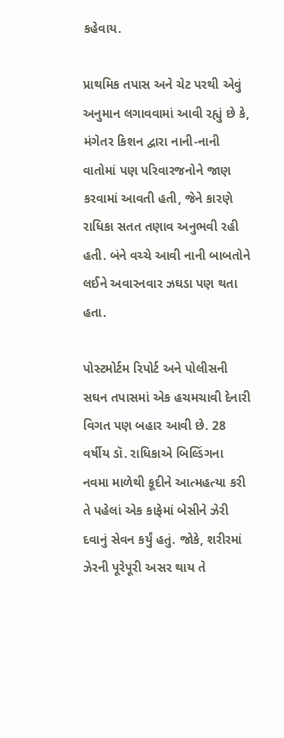કહેવાય.

પ્રાથમિક તપાસ અને ચેટ પરથી એવું અનુમાન લગાવવામાં આવી રહ્યું છે કે, મંગેતર કિશન દ્વારા નાની-નાની વાતોમાં પણ પરિવારજનોને જાણ કરવામાં આવતી હતી, જેને કારણે રાધિકા સતત તણાવ અનુભવી રહી હતી. બંને વચ્ચે આવી નાની બાબતોને લઈને અવારનવાર ઝઘડા પણ થતા હતા.

પોસ્ટમોર્ટમ રિપોર્ટ અને પોલીસની સઘન તપાસમાં એક હચમચાવી દેનારી વિગત પણ બહાર આવી છે. 28 વર્ષીય ડૉ. રાધિકાએ બિલ્ડિંગના નવમા માળેથી કૂદીને આત્મહત્યા કરી તે પહેલાં એક કાફેમાં બેસીને ઝેરી દવાનું સેવન કર્યું હતું. જોકે, શરીરમાં ઝેરની પૂરેપૂરી અસર થાય તે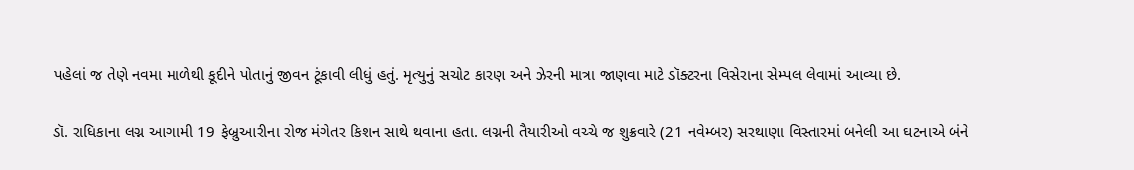પહેલાં જ તેણે નવમા માળેથી કૂદીને પોતાનું જીવન ટૂંકાવી લીધું હતું. મૃત્યુનું સચોટ કારણ અને ઝેરની માત્રા જાણવા માટે ડૉક્ટરના વિસેરાના સેમ્પલ લેવામાં આવ્યા છે.

ડૉ. રાધિકાના લગ્ન આગામી 19 ફેબ્રુઆરીના રોજ મંગેતર કિશન સાથે થવાના હતા. લગ્નની તૈયારીઓ વચ્ચે જ શુક્રવારે (21 નવેમ્બર) સરથાણા વિસ્તારમાં બનેલી આ ઘટનાએ બંને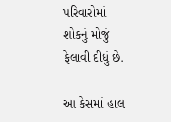પરિવારોમાં શોકનું મોજું ફેલાવી દીધું છે.

આ કેસમાં હાલ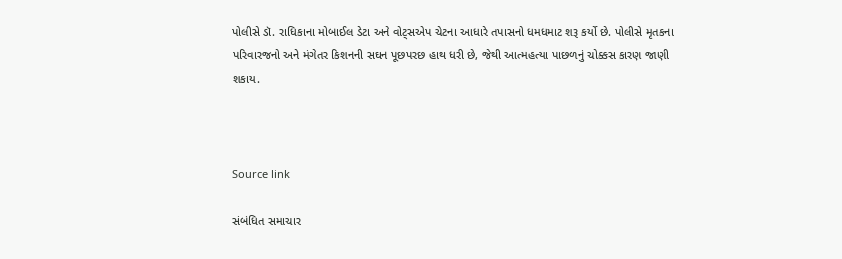પોલીસે ડૉ. રાધિકાના મોબાઈલ ડેટા અને વોટ્સએપ ચેટના આધારે તપાસનો ધમધમાટ શરૂ કર્યો છે. પોલીસે મૃતકના પરિવારજનો અને મંગેતર કિશનની સઘન પૂછપરછ હાથ ધરી છે, જેથી આત્મહત્યા પાછળનું ચોક્કસ કારણ જાણી શકાય.



Source link

સંબંધિત સમાચાર